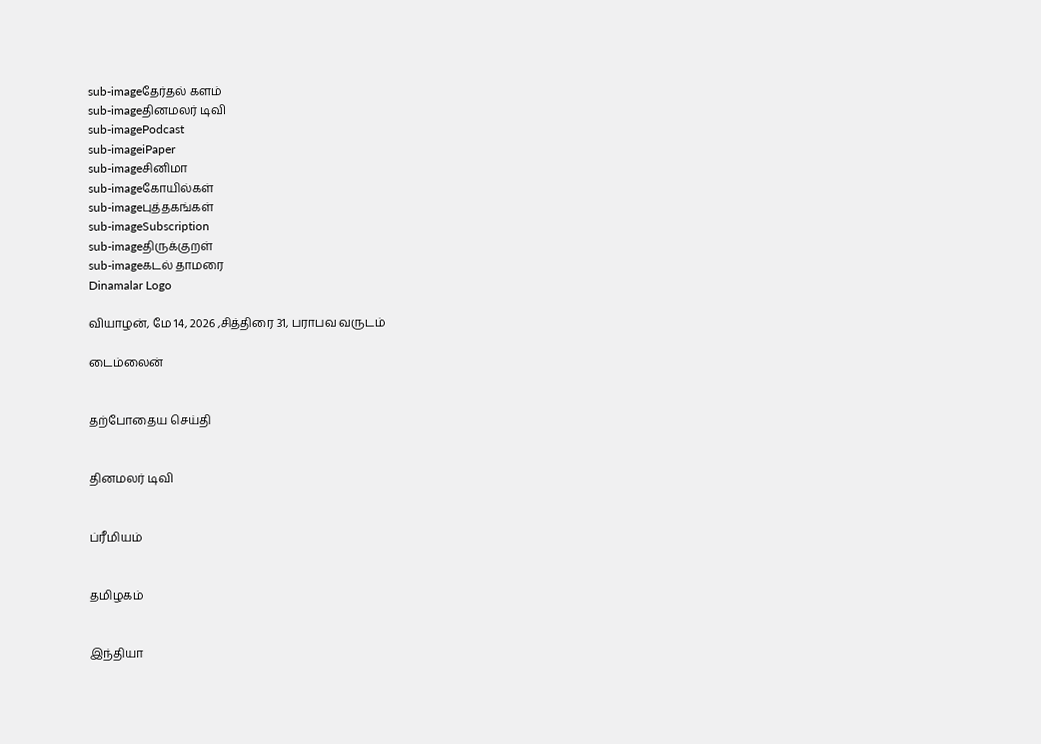sub-imageதேர்தல் களம்
sub-imageதினமலர் டிவி
sub-imagePodcast
sub-imageiPaper
sub-imageசினிமா
sub-imageகோயில்கள்
sub-imageபுத்தகங்கள்
sub-imageSubscription
sub-imageதிருக்குறள்
sub-imageகடல் தாமரை
Dinamalar Logo

வியாழன், மே 14, 2026 ,சித்திரை 31, பராபவ வருடம்

டைம்லைன்


தற்போதைய செய்தி


தினமலர் டிவி


ப்ரீமியம்


தமிழகம்


இந்தியா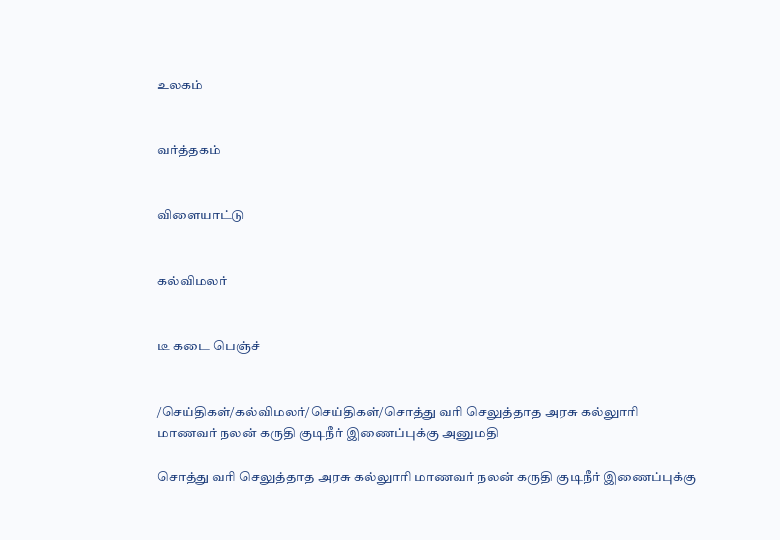உலகம்


வர்த்தகம்


விளையாட்டு


கல்விமலர்


டீ கடை பெஞ்ச்


/செய்திகள்/கல்விமலர்/செய்திகள்/சொத்து வரி செலுத்தாத அரசு கல்லுாரி மாணவர் நலன் கருதி குடிநீர் இணைப்புக்கு அனுமதி

சொத்து வரி செலுத்தாத அரசு கல்லுாரி மாணவர் நலன் கருதி குடிநீர் இணைப்புக்கு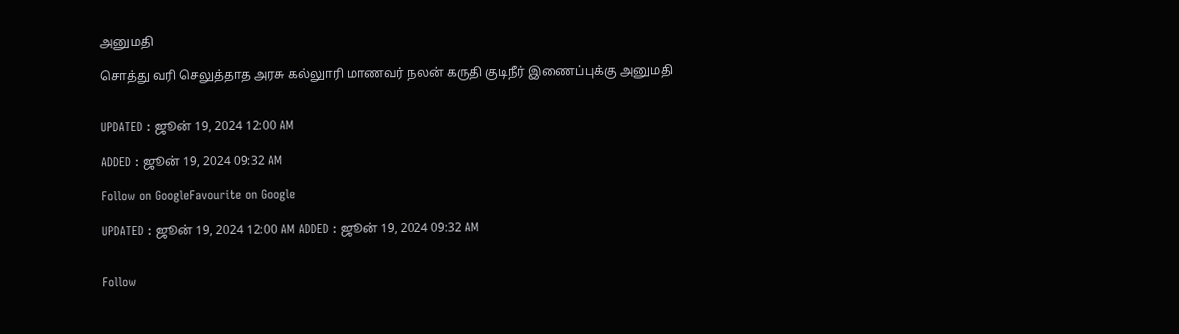அனுமதி

சொத்து வரி செலுத்தாத அரசு கல்லுாரி மாணவர் நலன் கருதி குடிநீர் இணைப்புக்கு அனுமதி


UPDATED : ஜூன் 19, 2024 12:00 AM

ADDED : ஜூன் 19, 2024 09:32 AM

Follow on GoogleFavourite on Google

UPDATED : ஜூன் 19, 2024 12:00 AM ADDED : ஜூன் 19, 2024 09:32 AM


Follow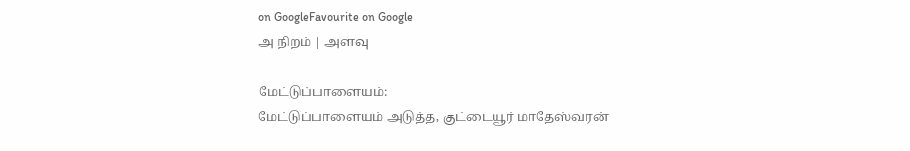on GoogleFavourite on Google
அ நிறம் | அளவு

மேட்டுப்பாளையம்:
மேட்டுப்பாளையம் அடுத்த, குட்டையூர் மாதேஸ்வரன்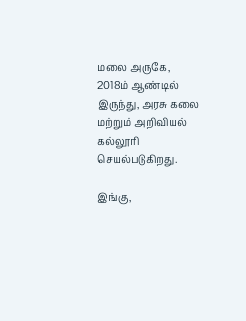மலை அருகே, 2018ம் ஆண்டில் இருந்து, அரசு கலை மற்றும் அறிவியல் கல்லூரி செயல்படுகிறது.

இங்கு,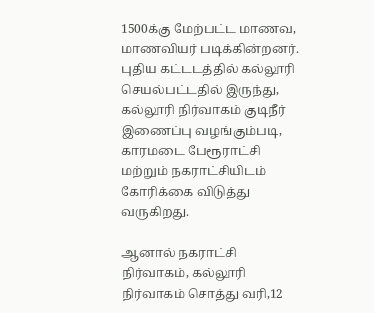1500க்கு மேற்பட்ட மாணவ, மாணவியர் படிக்கின்றனர். புதிய கட்டடத்தில் கல்லூரி செயல்பட்டதில் இருந்து, கல்லூரி நிர்வாகம் குடிநீர் இணைப்பு வழங்கும்படி, காரமடை பேரூராட்சி மற்றும் நகராட்சியிடம் கோரிக்கை விடுத்து வருகிறது.

ஆனால் நகராட்சி நிர்வாகம், கல்லூரி நிர்வாகம் சொத்து வரி,12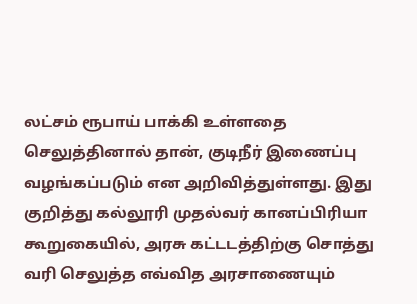லட்சம் ரூபாய் பாக்கி உள்ளதை செலுத்தினால் தான், குடிநீர் இணைப்பு வழங்கப்படும் என அறிவித்துள்ளது. இது குறித்து கல்லூரி முதல்வர் கானப்பிரியா கூறுகையில், அரசு கட்டடத்திற்கு சொத்து வரி செலுத்த எவ்வித அரசாணையும்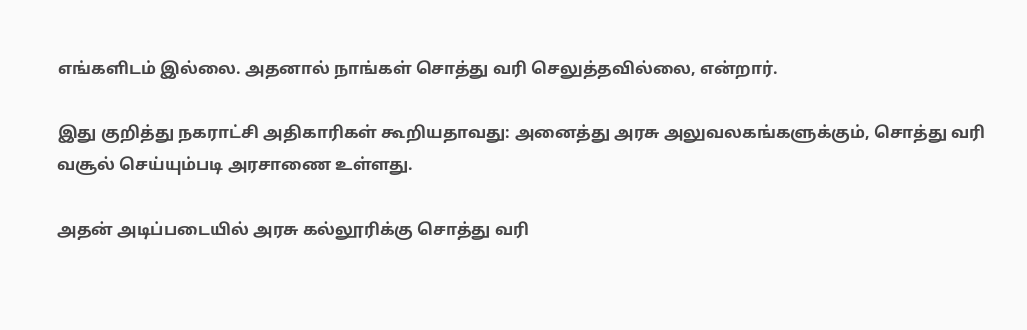எங்களிடம் இல்லை. அதனால் நாங்கள் சொத்து வரி செலுத்தவில்லை, என்றார்.

இது குறித்து நகராட்சி அதிகாரிகள் கூறியதாவது: அனைத்து அரசு அலுவலகங்களுக்கும், சொத்து வரி வசூல் செய்யும்படி அரசாணை உள்ளது.

அதன் அடிப்படையில் அரசு கல்லூரிக்கு சொத்து வரி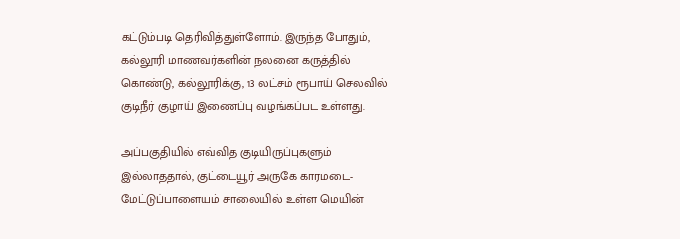கட்டும்படி தெரிவித்துள்ளோம். இருந்த போதும், கல்லூரி மாணவர்களின் நலனை கருத்தில் கொண்டு, கல்லூரிக்கு, 13 லட்சம் ரூபாய் செலவில் குடிநீர் குழாய் இணைப்பு வழங்கப்பட உள்ளது.

அப்பகுதியில் எவ்வித குடியிருப்புகளும் இல்லாததால், குட்டையூர் அருகே காரமடை-மேட்டுப்பாளையம் சாலையில் உள்ள மெயின்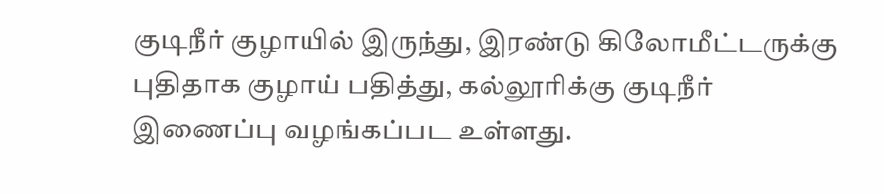குடிநீர் குழாயில் இருந்து, இரண்டு கிலோமீட்டருக்கு புதிதாக குழாய் பதித்து, கல்லூரிக்கு குடிநீர் இணைப்பு வழங்கப்பட உள்ளது.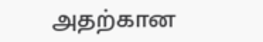அதற்கான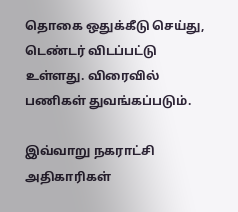தொகை ஒதுக்கீடு செய்து, டெண்டர் விடப்பட்டு உள்ளது. விரைவில் பணிகள் துவங்கப்படும்.

இவ்வாறு நகராட்சி அதிகாரிகள்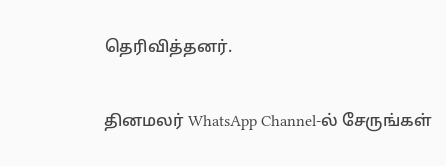தெரிவித்தனர்.

தினமலர் WhatsApp Channel-ல் சேருங்கள்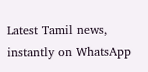Latest Tamil news, instantly on WhatsApp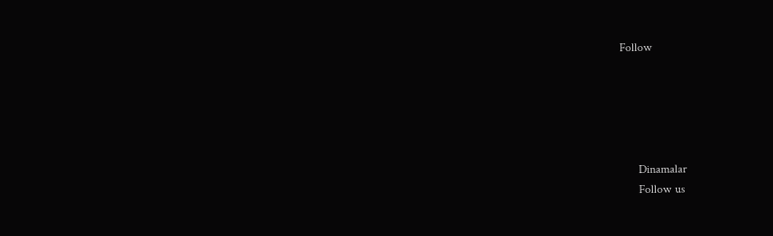Follow





      Dinamalar
      Follow us